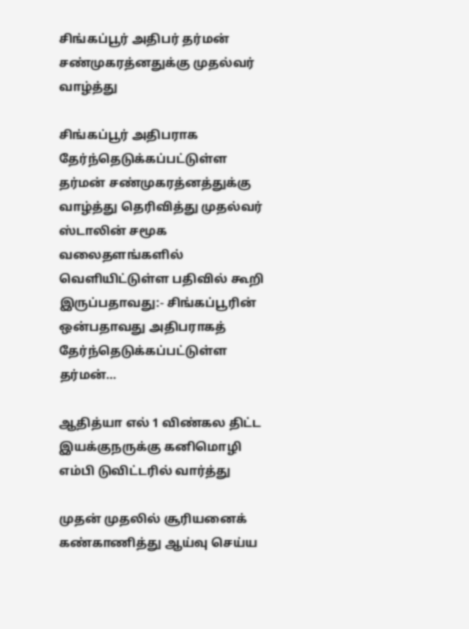சிங்கப்பூர் அதிபர் தர்மன் சண்முகரத்னதுக்கு முதல்வர் வாழ்த்து

சிங்கப்பூர் அதிபராக தேர்ந்தெடுக்கப்பட்டுள்ள தர்மன் சண்முகரத்னத்துக்கு வாழ்த்து தெரிவித்து முதல்வர் ஸ்டாலின் சமூக வலைதளங்களில் வெளியிட்டுள்ள பதிவில் கூறி இருப்பதாவது:- சிங்கப்பூரின் ஒன்பதாவது அதிபராகத் தேர்ந்தெடுக்கப்பட்டுள்ள தர்மன்…

ஆதித்யா எல் 1 விண்கல திட்ட இயக்குநருக்கு கனிமொழி எம்பி டுவிட்டரில் வார்த்து

முதன் முதலில் சூரியனைக் கண்காணித்து ஆய்வு செய்ய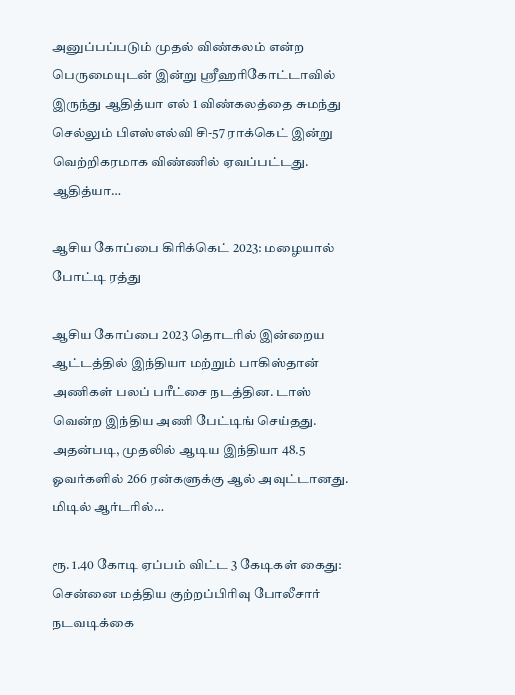அனுப்பப்படும் முதல் விண்கலம் என்ற பெருமையுடன் இன்று ஸ்ரீஹரிகோட்டாவில் இருந்து ஆதித்யா எல் 1 விண்கலத்தை சுமந்து செல்லும் பிஎஸ்எல்வி சி-57 ராக்கெட் இன்று வெற்றிகரமாக விண்ணில் ஏவப்பட்டது. ஆதித்யா…

ஆசிய கோப்பை கிரிக்கெட் 2023: மழையால் போட்டி ரத்து

ஆசிய கோப்பை 2023 தொடரில் இன்றைய ஆட்டத்தில் இந்தியா மற்றும் பாகிஸ்தான் அணிகள் பலப் பரீட்சை நடத்தின. டாஸ் வென்ற இந்திய அணி பேட்டிங் செய்தது. அதன்படி, முதலில் ஆடிய இந்தியா 48.5 ஓவர்களில் 266 ரன்களுக்கு ஆல் அவுட்டானது. மிடில் ஆர்டரில்…

ரூ. 1.40 கோடி ஏப்பம் விட்ட 3 கேடிகள் கைது: சென்னை மத்திய குற்றப்பிரிவு போலீசார் நடவடிக்கை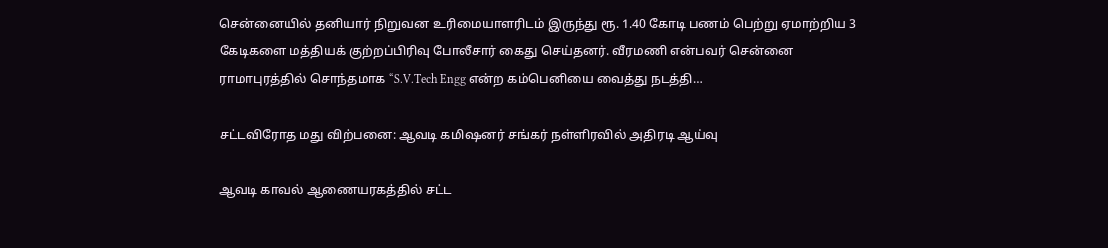சென்னையில் தனியார் நிறுவன உரிமையாளரிடம் இருந்து ரூ. 1.40 கோடி பணம் பெற்று ஏமாற்றிய 3 கேடிகளை மத்தியக் குற்றப்பிரிவு போலீசார் கைது செய்தனர். வீரமணி என்பவர் சென்னை ராமாபுரத்தில் சொந்தமாக “S.V.Tech Engg என்ற கம்பெனியை வைத்து நடத்தி…

சட்டவிரோத மது விற்பனை: ஆவடி கமிஷனர் சங்கர் நள்ளிரவில் அதிரடி ஆய்வு

ஆவடி காவல் ஆணையரகத்தில் சட்ட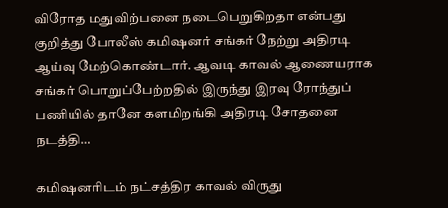விரோத மதுவிற்பனை நடைபெறுகிறதா என்பது குறித்து போலீஸ் கமிஷனர் சங்கர் நேற்று அதிரடி ஆய்வு மேற்கொண்டார். ஆவடி காவல் ஆணையராக சங்கர் பொறுப்பேற்றதில் இருந்து இரவு ரோந்துப் பணியில் தானே களமிறங்கி அதிரடி சோதனை நடத்தி…

கமிஷனரிடம் நட்சத்திர காவல் விருது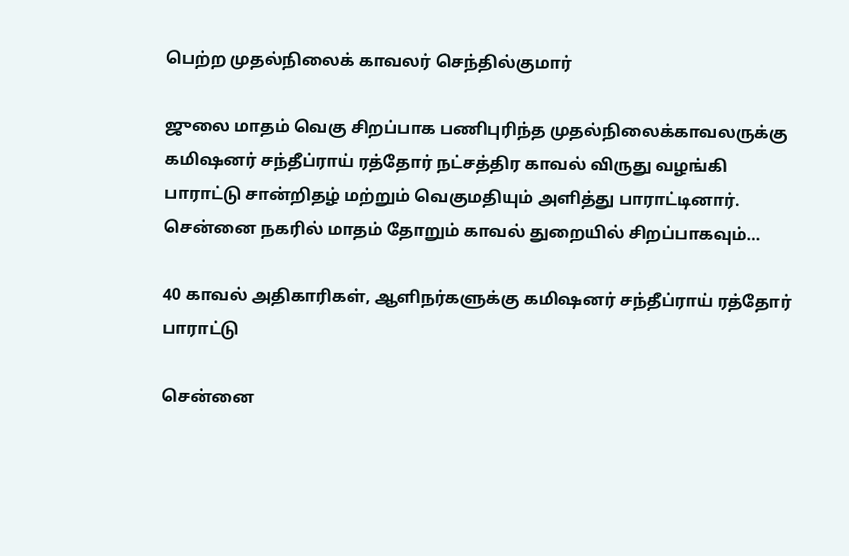பெற்ற முதல்நிலைக் காவலர் செந்தில்குமார்

ஜுலை மாதம் வெகு சிறப்பாக பணிபுரிந்த முதல்நிலைக்காவலருக்கு கமிஷனர் சந்தீப்ராய் ரத்தோர் நட்சத்திர காவல் விருது வழங்கி பாராட்டு சான்றிதழ் மற்றும் வெகுமதியும் அளித்து பாராட்டினார். சென்னை நகரில் மாதம் தோறும் காவல் துறையில் சிறப்பாகவும்…

40 காவல் அதிகாரிகள், ஆளிநர்களுக்கு கமிஷனர் சந்தீப்ராய் ரத்தோர் பாராட்டு

சென்னை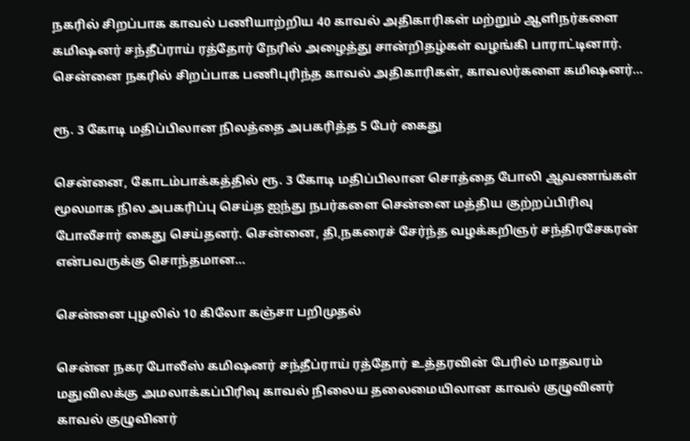நகரில் சிறப்பாக காவல் பணியாற்றிய 40 காவல் அதிகாரிகள் மற்றும் ஆளிநர்களை கமிஷனர் சந்தீப்ராய் ரத்தோர் நேரில் அழைத்து சான்றிதழ்கள் வழங்கி பாராட்டினார். சென்னை நகரில் சிறப்பாக பணிபுரிந்த காவல் அதிகாரிகள், காவலர்களை கமிஷனர்…

ரூ. 3 கோடி மதிப்பிலான நிலத்தை அபகரித்த 5 பேர் கைது

சென்னை, கோடம்பாக்கத்தில் ரூ. 3 கோடி மதிப்பிலான சொத்தை போலி ஆவணங்கள் மூலமாக நில அபகரிப்பு செய்த ஐந்து நபர்களை சென்னை மத்திய குற்றப்பிரிவு போலீசார் கைது செய்தனர். சென்னை, தி,நகரைச் சேர்ந்த வழக்கறிஞர் சந்திரசேகரன் என்பவருக்கு சொந்தமான…

சென்னை புழலில் 10 கிலோ கஞ்சா பறிமுதல்

சென்ன நகர போலீஸ் கமிஷனர் சந்தீப்ராய் ரத்தோர் உத்தரவின் பேரில் மாதவரம் மதுவிலக்கு அமலாக்கப்பிரிவு காவல் நிலைய தலைமையிலான காவல் குழுவினர் காவல் குழுவினர்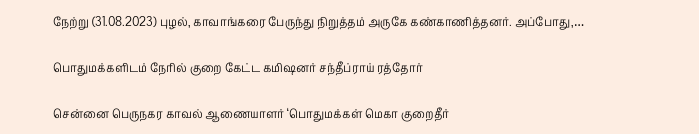நேற்று (31.08.2023) புழல், காவாங்கரை பேருந்து நிறுத்தம் அருகே கண்காணித்தனர். அப்போது,…

பொதுமக்களிடம் நேரில் குறை கேட்ட கமிஷனர் சந்தீப்ராய் ரத்தோர்

சென்னை பெருநகர காவல் ஆணையாளர் ‘பொதுமக்கள் மெகா குறைதீர்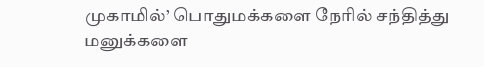முகாமில்’ பொதுமக்களை நேரில் சந்தித்து மனுக்களை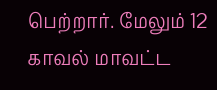பெற்றார். மேலும் 12 காவல் மாவட்ட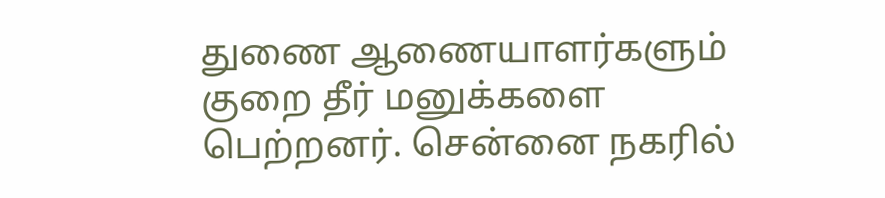துணை ஆணையாளர்களும் குறை தீர் மனுக்களை பெற்றனர். சென்னை நகரில்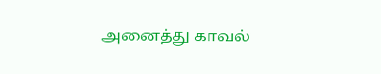அனைத்து காவல்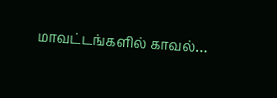மாவட்டங்களில் காவல்…